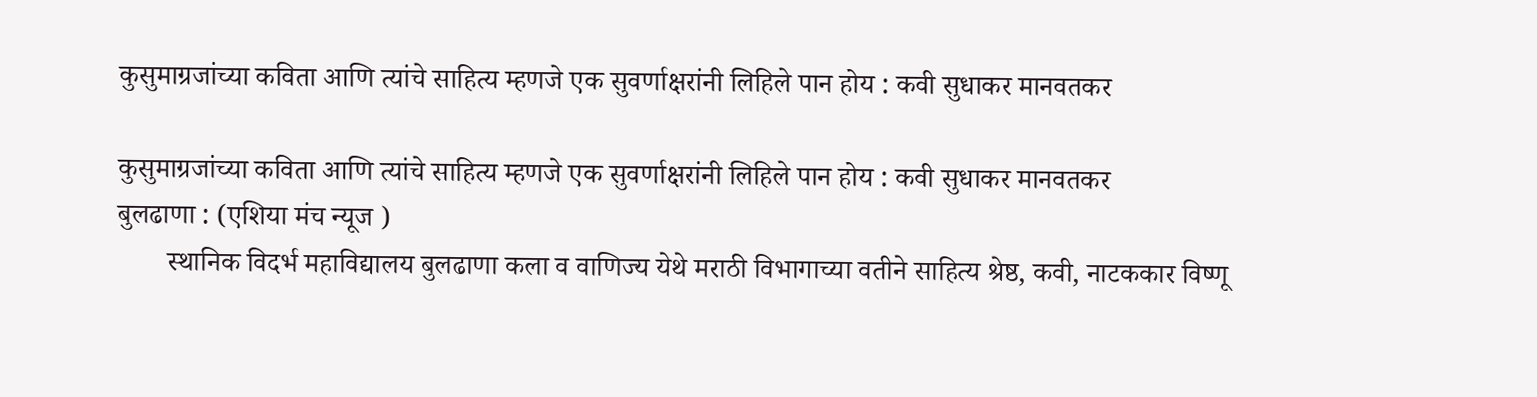कुसुमाग्रजांच्या कविता आणि त्यांचे साहित्य म्हणजे एक सुवर्णाक्षरांनी लिहिले पान होय : कवी सुधाकर मानवतकर

कुसुमाग्रजांच्या कविता आणि त्यांचे साहित्य म्हणजे एक सुवर्णाक्षरांनी लिहिले पान होय : कवी सुधाकर मानवतकर
बुलढाणा : (एशिया मंच न्यूज )
       स्थानिक विदर्भ महाविद्यालय बुलढाणा कला व वाणिज्य येथे मराठी विभागाच्या वतीने साहित्य श्रेष्ठ, कवी, नाटककार विष्णू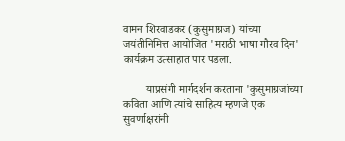वामन शिरवाडकर (कुसुमाग्रज) यांच्या जयंतीनिमित्त आयोजित 'मराठी भाषा गौरव दिन' कार्यक्रम उत्साहात पार पडला.

        याप्रसंगी मार्गदर्शन करताना 'कुसुमाग्रजांच्या कविता आणि त्यांचे साहित्य म्हणजे एक सुवर्णाक्षरांनी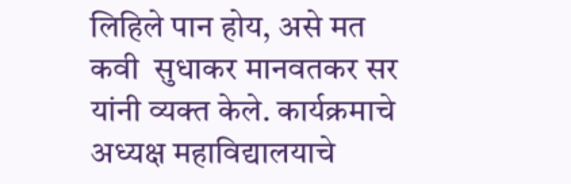लिहिले पान होय, असे मत कवी  सुधाकर मानवतकर सर यांनी व्यक्त केले. कार्यक्रमाचे अध्यक्ष महाविद्यालयाचे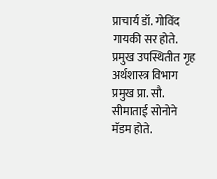प्राचार्य डॉ. गोविंद गायकी सर होते. प्रमुख उपस्थितीत गृह अर्थशास्त्र विभाग प्रमुख प्रा. सौ. सीमाताई सोनोने मॅडम होते.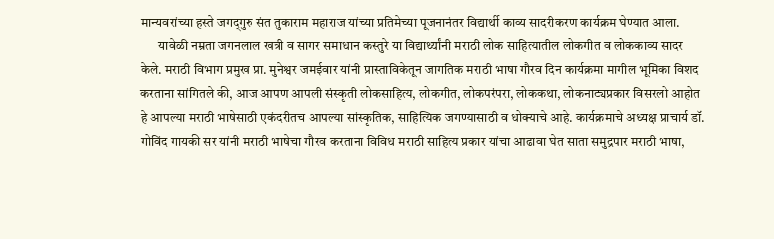मान्यवरांच्या हस्ते जगद्‌गुरु संत तुकाराम महाराज यांच्या प्रतिमेच्या पूजनानंतर विद्यार्थी काव्य सादरीकरण कार्यक्रम घेण्यात आला.
       यावेळी नम्रता जगनलाल खत्री व सागर समाधान कस्तुरे या वि‌द्यार्थ्यांनी मराठी लोक साहित्यातील लोकगीत व लोककाव्य सादर केले. मराठी विभाग प्रमुख प्रा. मुनेश्वर जमईवार यांनी प्रास्ताविकेतून जागतिक मराठी भाषा गौरव दिन कार्यक्रमा मागील भूमिका विशद करताना सांगितले की, आज आपण आपली संस्कृती लोकसाहित्य, लोकगीत, लोकपरंपरा, लोककथा, लोकनाट्यप्रकार विसरलो आहोत हे आपल्या मराठी भाषेसाठी एकंदरीतच आपल्या सांस्कृतिक, साहित्यिक जगण्यासाठी व धोक्याचे आहे. कार्यक्रमाचे अध्यक्ष प्राचार्य डॉ. गोविंद गायकी सर यांनी मराठी भाषेचा गौरव करताना विविध मराठी साहित्य प्रकार यांचा आढावा घेत साता समुद्रपार मराठी भाषा,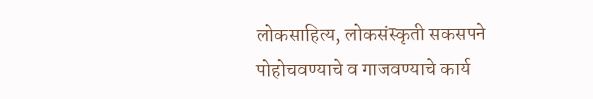लोकसाहित्य, लोकसंस्कृती सकसपने पोहोचवण्याचे व गाजवण्याचे कार्य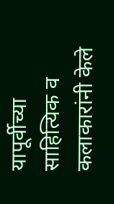यापूर्वीच्या साहित्यिक व कलाकारांनी केले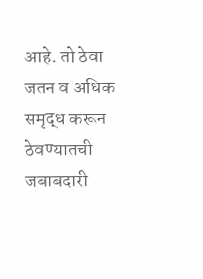आहे. तो ठेवा जतन व अधिक समृद्ध करून ठेवण्यातची जबाबदारी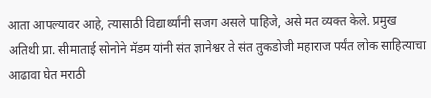आता आपल्यावर आहे, त्यासाठी विद्यार्थ्यांनी सजग असले पाहिजे, असे मत व्यक्त केले. प्रमुख अतिथी प्रा. सीमाताई सोनोने मॅडम यांनी संत ज्ञानेश्वर ते संत तुकडोजी महाराज पर्यंत लोक साहित्याचा आढावा घेत मराठी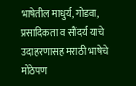भाषेतील माधुर्य, गोडवा, प्रसादिकता व सौंदर्य याचे उदाहरणासह मराठी भाषेचे मोठेपण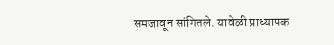समजावून सांगितले. यावेळी प्राध्यापक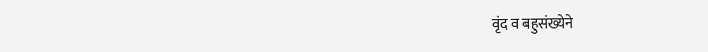वृंद व बहुसंख्येने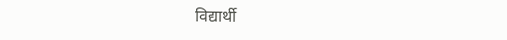विद्यार्थी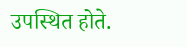उपस्थित होते.